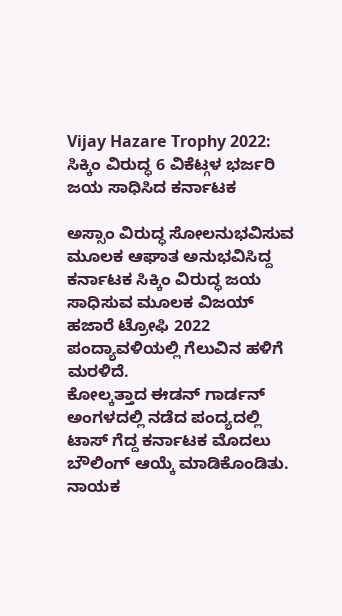Vijay Hazare Trophy 2022: ಸಿಕ್ಕಿಂ ವಿರುದ್ಧ 6 ವಿಕೆಟ್ಗಳ ಭರ್ಜರಿ ಜಯ ಸಾಧಿಸಿದ ಕರ್ನಾಟಕ

ಅಸ್ಸಾಂ ವಿರುದ್ಧ ಸೋಲನುಭವಿಸುವ ಮೂಲಕ ಆಘಾತ ಅನುಭವಿಸಿದ್ದ ಕರ್ನಾಟಕ ಸಿಕ್ಕಿಂ ವಿರುದ್ಧ ಜಯ ಸಾಧಿಸುವ ಮೂಲಕ ವಿಜಯ್ ಹಜಾರೆ ಟ್ರೋಫಿ 2022 ಪಂದ್ಯಾವಳಿಯಲ್ಲಿ ಗೆಲುವಿನ ಹಳಿಗೆ ಮರಳಿದೆ.
ಕೋಲ್ಕತ್ತಾದ ಈಡನ್ ಗಾರ್ಡನ್ ಅಂಗಳದಲ್ಲಿ ನಡೆದ ಪಂದ್ಯದಲ್ಲಿ ಟಾಸ್ ಗೆದ್ದ ಕರ್ನಾಟಕ ಮೊದಲು ಬೌಲಿಂಗ್ ಆಯ್ಕೆ ಮಾಡಿಕೊಂಡಿತು. ನಾಯಕ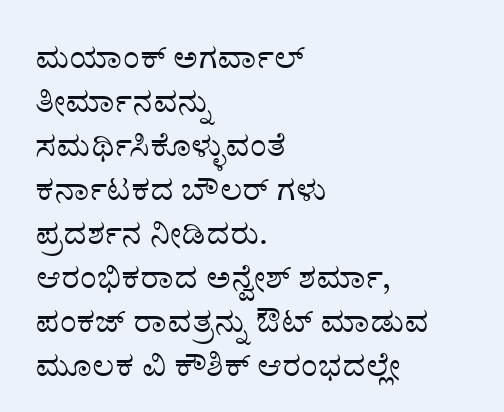ಮಯಾಂಕ್ ಅಗರ್ವಾಲ್ ತೀರ್ಮಾನವನ್ನು ಸಮರ್ಥಿಸಿಕೊಳ್ಳುವಂತೆ ಕರ್ನಾಟಕದ ಬೌಲರ್ ಗಳು ಪ್ರದರ್ಶನ ನೀಡಿದರು.
ಆರಂಭಿಕರಾದ ಅನ್ವೇಶ್ ಶರ್ಮಾ, ಪಂಕಜ್ ರಾವತ್ರನ್ನು ಔಟ್ ಮಾಡುವ ಮೂಲಕ ವಿ ಕೌಶಿಕ್ ಆರಂಭದಲ್ಲೇ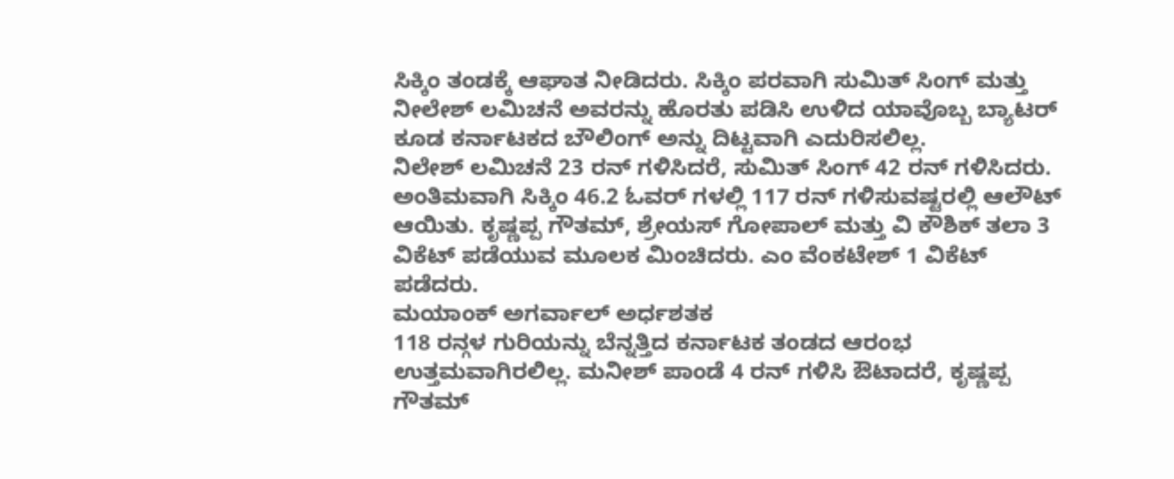ಸಿಕ್ಕಿಂ ತಂಡಕ್ಕೆ ಆಘಾತ ನೀಡಿದರು. ಸಿಕ್ಕಿಂ ಪರವಾಗಿ ಸುಮಿತ್ ಸಿಂಗ್ ಮತ್ತು ನೀಲೇಶ್ ಲಮಿಚನೆ ಅವರನ್ನು ಹೊರತು ಪಡಿಸಿ ಉಳಿದ ಯಾವೊಬ್ಬ ಬ್ಯಾಟರ್ ಕೂಡ ಕರ್ನಾಟಕದ ಬೌಲಿಂಗ್ ಅನ್ನು ದಿಟ್ಟವಾಗಿ ಎದುರಿಸಲಿಲ್ಲ.
ನಿಲೇಶ್ ಲಮಿಚನೆ 23 ರನ್ ಗಳಿಸಿದರೆ, ಸುಮಿತ್ ಸಿಂಗ್ 42 ರನ್ ಗಳಿಸಿದರು. ಅಂತಿಮವಾಗಿ ಸಿಕ್ಕಿಂ 46.2 ಓವರ್ ಗಳಲ್ಲಿ 117 ರನ್ ಗಳಿಸುವಷ್ಟರಲ್ಲಿ ಆಲೌಟ್ ಆಯಿತು. ಕೃಷ್ಣಪ್ಪ ಗೌತಮ್, ಶ್ರೇಯಸ್ ಗೋಪಾಲ್ ಮತ್ತು ವಿ ಕೌಶಿಕ್ ತಲಾ 3 ವಿಕೆಟ್ ಪಡೆಯುವ ಮೂಲಕ ಮಿಂಚಿದರು. ಎಂ ವೆಂಕಟೇಶ್ 1 ವಿಕೆಟ್ ಪಡೆದರು.
ಮಯಾಂಕ್ ಅಗರ್ವಾಲ್ ಅರ್ಧಶತಕ
118 ರನ್ಗಳ ಗುರಿಯನ್ನು ಬೆನ್ನತ್ತಿದ ಕರ್ನಾಟಕ ತಂಡದ ಆರಂಭ ಉತ್ತಮವಾಗಿರಲಿಲ್ಲ. ಮನೀಶ್ ಪಾಂಡೆ 4 ರನ್ ಗಳಿಸಿ ಔಟಾದರೆ, ಕೃಷ್ಣಪ್ಪ ಗೌತಮ್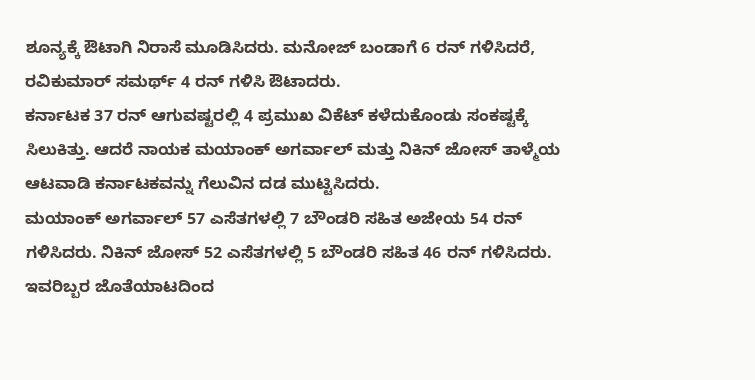ಶೂನ್ಯಕ್ಕೆ ಔಟಾಗಿ ನಿರಾಸೆ ಮೂಡಿಸಿದರು. ಮನೋಜ್ ಬಂಡಾಗೆ 6 ರನ್ ಗಳಿಸಿದರೆ, ರವಿಕುಮಾರ್ ಸಮರ್ಥ್ 4 ರನ್ ಗಳಿಸಿ ಔಟಾದರು.
ಕರ್ನಾಟಕ 37 ರನ್ ಆಗುವಷ್ಟರಲ್ಲಿ 4 ಪ್ರಮುಖ ವಿಕೆಟ್ ಕಳೆದುಕೊಂಡು ಸಂಕಷ್ಟಕ್ಕೆ ಸಿಲುಕಿತ್ತು. ಆದರೆ ನಾಯಕ ಮಯಾಂಕ್ ಅಗರ್ವಾಲ್ ಮತ್ತು ನಿಕಿನ್ ಜೋಸ್ ತಾಳ್ಮೆಯ ಆಟವಾಡಿ ಕರ್ನಾಟಕವನ್ನು ಗೆಲುವಿನ ದಡ ಮುಟ್ಟಿಸಿದರು.
ಮಯಾಂಕ್ ಅಗರ್ವಾಲ್ 57 ಎಸೆತಗಳಲ್ಲಿ 7 ಬೌಂಡರಿ ಸಹಿತ ಅಜೇಯ 54 ರನ್ ಗಳಿಸಿದರು. ನಿಕಿನ್ ಜೋಸ್ 52 ಎಸೆತಗಳಲ್ಲಿ 5 ಬೌಂಡರಿ ಸಹಿತ 46 ರನ್ ಗಳಿಸಿದರು. ಇವರಿಬ್ಬರ ಜೊತೆಯಾಟದಿಂದ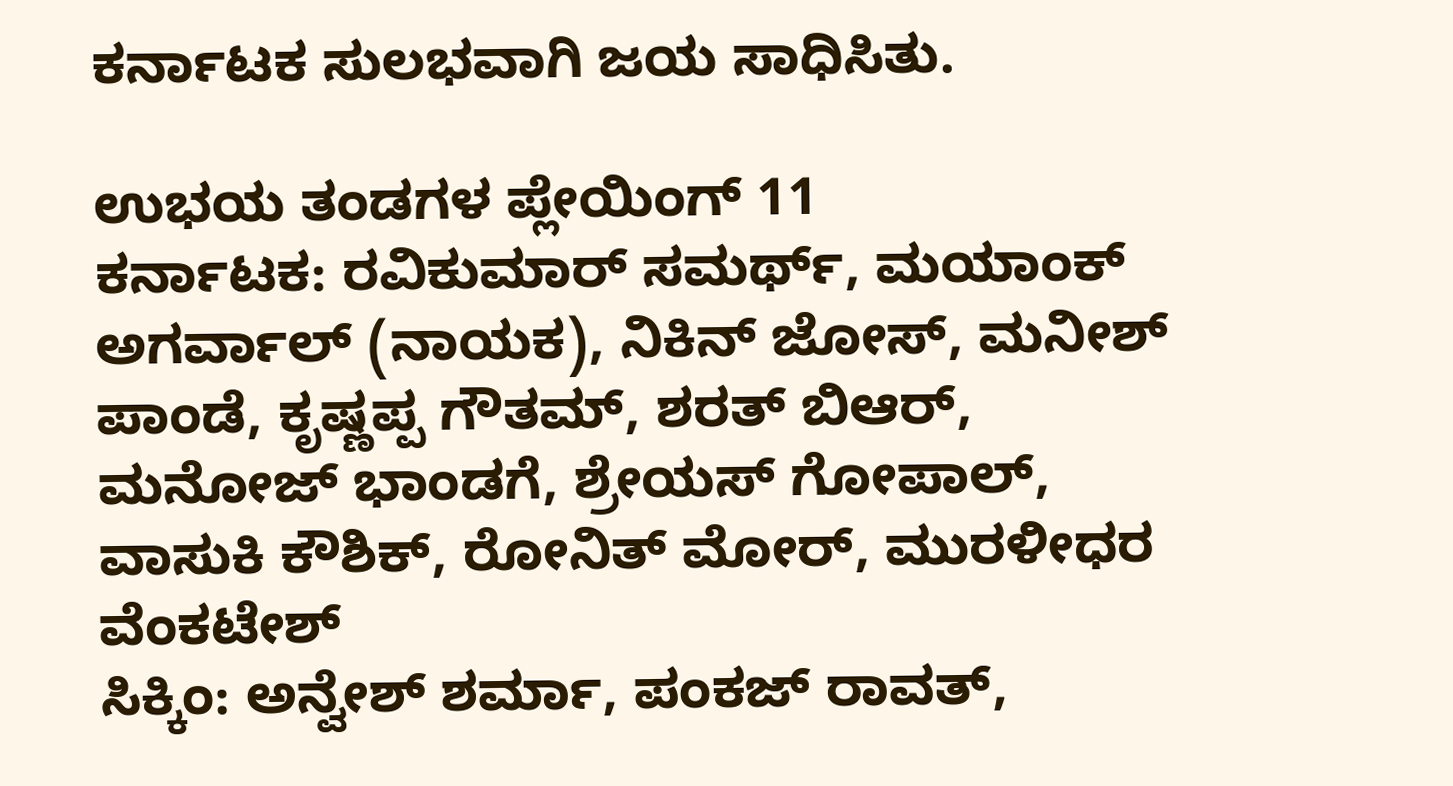ಕರ್ನಾಟಕ ಸುಲಭವಾಗಿ ಜಯ ಸಾಧಿಸಿತು.

ಉಭಯ ತಂಡಗಳ ಪ್ಲೇಯಿಂಗ್ 11
ಕರ್ನಾಟಕ: ರವಿಕುಮಾರ್ ಸಮರ್ಥ್, ಮಯಾಂಕ್ ಅಗರ್ವಾಲ್ (ನಾಯಕ), ನಿಕಿನ್ ಜೋಸ್, ಮನೀಶ್ ಪಾಂಡೆ, ಕೃಷ್ಣಪ್ಪ ಗೌತಮ್, ಶರತ್ ಬಿಆರ್, ಮನೋಜ್ ಭಾಂಡಗೆ, ಶ್ರೇಯಸ್ ಗೋಪಾಲ್, ವಾಸುಕಿ ಕೌಶಿಕ್, ರೋನಿತ್ ಮೋರ್, ಮುರಳೀಧರ ವೆಂಕಟೇಶ್
ಸಿಕ್ಕಿಂ: ಅನ್ವೇಶ್ ಶರ್ಮಾ, ಪಂಕಜ್ ರಾವತ್,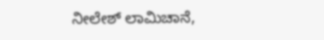ನೀಲೇಶ್ ಲಾಮಿಚಾನೆ,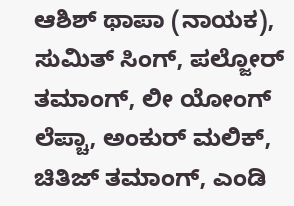ಆಶಿಶ್ ಥಾಪಾ (ನಾಯಕ), ಸುಮಿತ್ ಸಿಂಗ್, ಪಲ್ಜೋರ್ ತಮಾಂಗ್, ಲೀ ಯೋಂಗ್ ಲೆಪ್ಚಾ, ಅಂಕುರ್ ಮಲಿಕ್, ಚಿತಿಜ್ ತಮಾಂಗ್, ಎಂಡಿ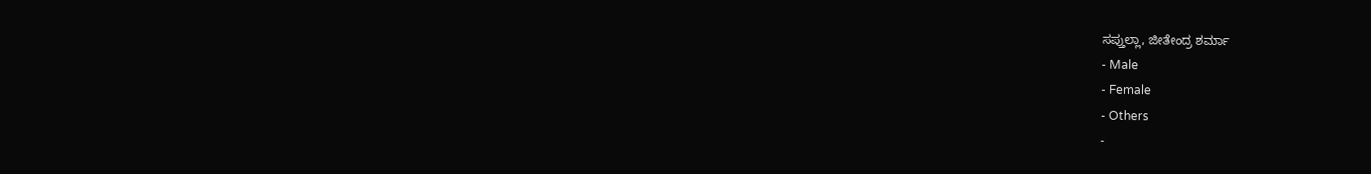ಸಪ್ತುಲ್ಲಾ, ಜೀತೇಂದ್ರ ಶರ್ಮಾ
- Male
- Female
- Others
-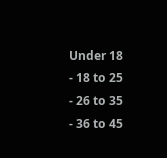Under 18
- 18 to 25
- 26 to 35
- 36 to 45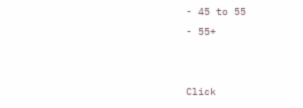- 45 to 55
- 55+


Click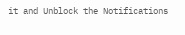it and Unblock the Notifications